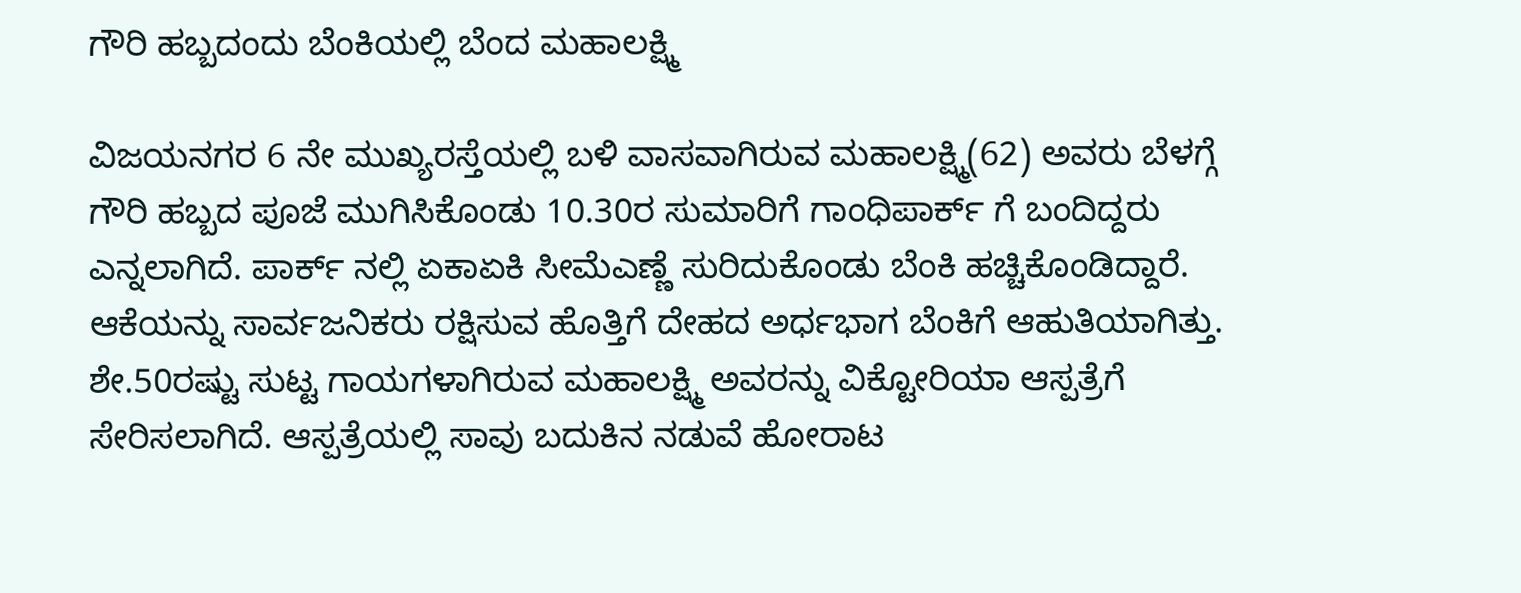ಗೌರಿ ಹಬ್ಬದಂದು ಬೆಂಕಿಯಲ್ಲಿ ಬೆಂದ ಮಹಾಲಕ್ಷ್ಮಿ

ವಿಜಯನಗರ 6 ನೇ ಮುಖ್ಯರಸ್ತೆಯಲ್ಲಿ ಬಳಿ ವಾಸವಾಗಿರುವ ಮಹಾಲಕ್ಷ್ಮಿ(62) ಅವರು ಬೆಳಗ್ಗೆ ಗೌರಿ ಹಬ್ಬದ ಪೂಜೆ ಮುಗಿಸಿಕೊಂಡು 10.30ರ ಸುಮಾರಿಗೆ ಗಾಂಧಿಪಾರ್ಕ್ ಗೆ ಬಂದಿದ್ದರು ಎನ್ನಲಾಗಿದೆ. ಪಾರ್ಕ್ ನಲ್ಲಿ ಏಕಾಏಕಿ ಸೀಮೆಎಣ್ಣೆ ಸುರಿದುಕೊಂಡು ಬೆಂಕಿ ಹಚ್ಚಿಕೊಂಡಿದ್ದಾರೆ. ಆಕೆಯನ್ನು ಸಾರ್ವಜನಿಕರು ರಕ್ಷಿಸುವ ಹೊತ್ತಿಗೆ ದೇಹದ ಅರ್ಧಭಾಗ ಬೆಂಕಿಗೆ ಆಹುತಿಯಾಗಿತ್ತು.
ಶೇ.50ರಷ್ಟು ಸುಟ್ಟ ಗಾಯಗಳಾಗಿರುವ ಮಹಾಲಕ್ಷ್ಮಿ ಅವರನ್ನು ವಿಕ್ಟೋರಿಯಾ ಆಸ್ಪತ್ರೆಗೆ ಸೇರಿಸಲಾಗಿದೆ. ಆಸ್ಪತ್ರೆಯಲ್ಲಿ ಸಾವು ಬದುಕಿನ ನಡುವೆ ಹೋರಾಟ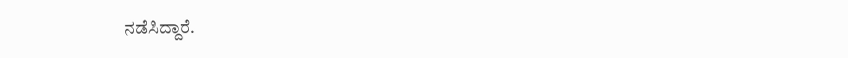ನಡೆಸಿದ್ದಾರೆ.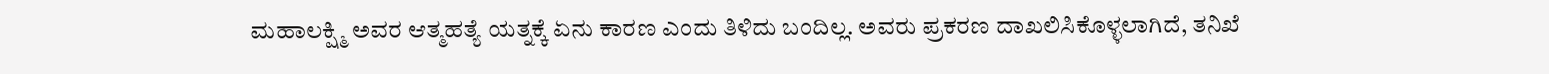ಮಹಾಲಕ್ಷ್ಮಿ ಅವರ ಆತ್ಮಹತ್ಯೆ ಯತ್ನಕ್ಕೆ ಏನು ಕಾರಣ ಎಂದು ತಿಳಿದು ಬಂದಿಲ್ಲ. ಅವರು ಪ್ರಕರಣ ದಾಖಲಿಸಿಕೊಳ್ಳಲಾಗಿದೆ, ತನಿಖೆ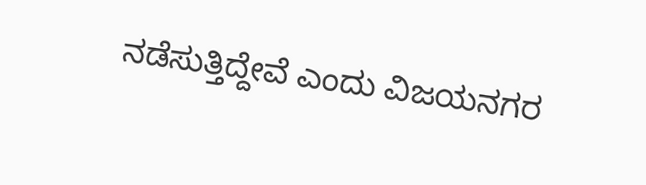ನಡೆಸುತ್ತಿದ್ದೇವೆ ಎಂದು ವಿಜಯನಗರ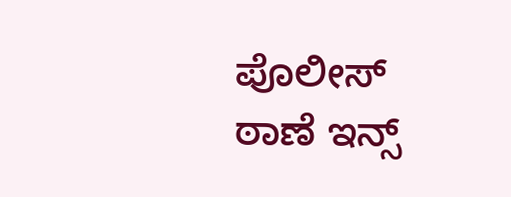ಪೊಲೀಸ್ ಠಾಣೆ ಇನ್ಸ್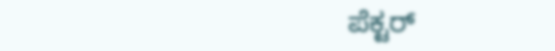ಪೆಕ್ಟರ್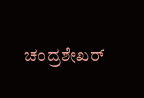ಚಂದ್ರಶೇಖರ್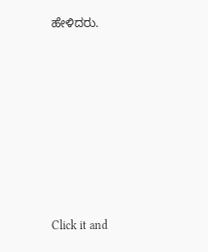ಹೇಳಿದರು.












Click it and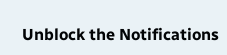Unblock the Notifications